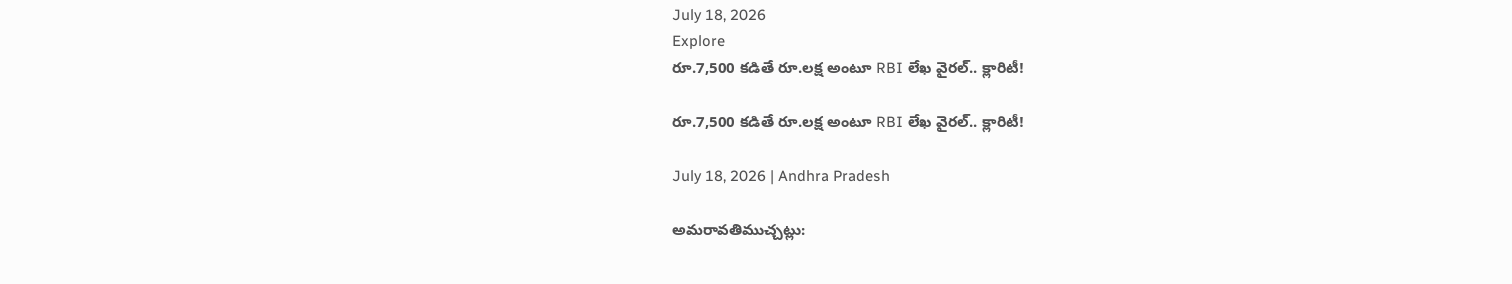July 18, 2026
Explore
రూ.7,500 కడితే రూ.లక్ష అంటూ RBI లేఖ వైరల్‌.. క్లారిటీ!

రూ.7,500 కడితే రూ.లక్ష అంటూ RBI లేఖ వైరల్‌.. క్లారిటీ!

July 18, 2026 | Andhra Pradesh

అమరావతిముచ్చట్లు: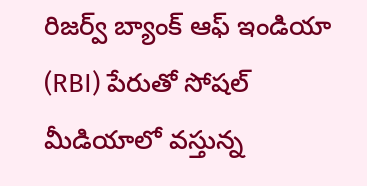రిజర్వ్ బ్యాంక్ ఆఫ్ ఇండియా (RBI) పేరుతో సోషల్ మీడియాలో వస్తున్న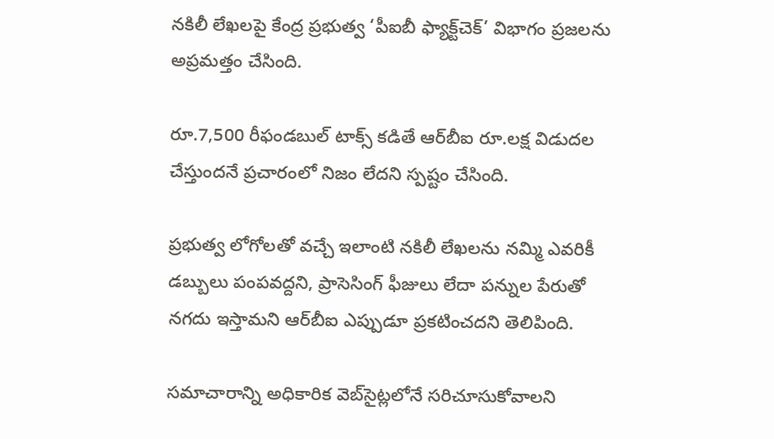నకిలీ లేఖలపై కేంద్ర ప్రభుత్వ ‘పీఐబీ ఫ్యాక్ట్‌చెక్’ విభాగం ప్రజలను అప్రమత్తం చేసింది.

రూ.7,500 రీఫండబుల్ టాక్స్ కడితే ఆర్‌బీఐ రూ.లక్ష విడుదల చేస్తుందనే ప్రచారంలో నిజం లేదని స్పష్టం చేసింది.

ప్రభుత్వ లోగోలతో వచ్చే ఇలాంటి నకిలీ లేఖలను నమ్మి ఎవరికీ డబ్బులు పంపవద్దని, ప్రాసెసింగ్ ఫీజులు లేదా పన్నుల పేరుతో నగదు ఇస్తామని ఆర్‌బీఐ ఎప్పుడూ ప్రకటించదని తెలిపింది.

సమాచారాన్ని అధికారిక వెబ్‌సైట్లలోనే సరిచూసుకోవాలని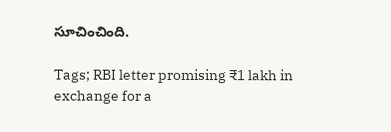సూచించింది.

Tags; RBI letter promising ₹1 lakh in exchange for a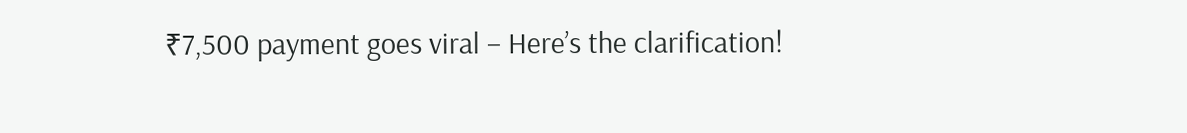₹7,500 payment goes viral – Here’s the clarification!